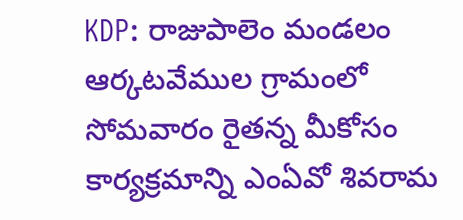KDP: రాజుపాలెం మండలం ఆర్కటవేముల గ్రామంలో సోమవారం రైతన్న మీకోసం కార్యక్రమాన్ని ఎంఏవో శివరామ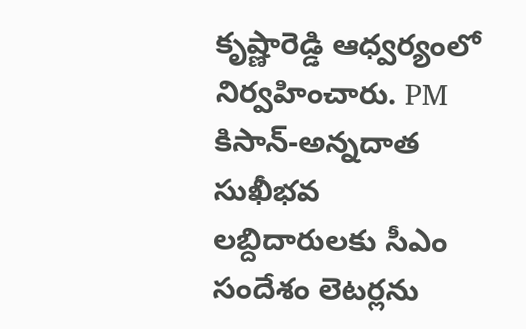కృష్ణారెడ్డి ఆధ్వర్యంలో నిర్వహించారు. PM కిసాన్-అన్నదాత సుఖీభవ లబ్దిదారులకు సీఎం సందేశం లెటర్లను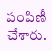పంపిణీ చేశారు.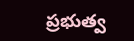ప్రభుత్వ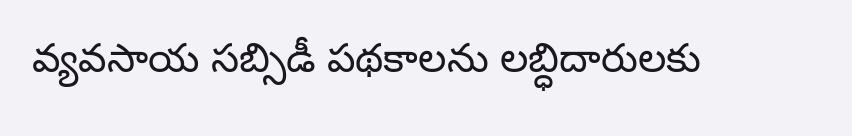వ్యవసాయ సబ్సిడీ పథకాలను లబ్ధిదారులకు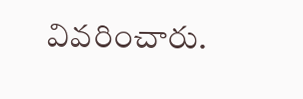వివరించారు.